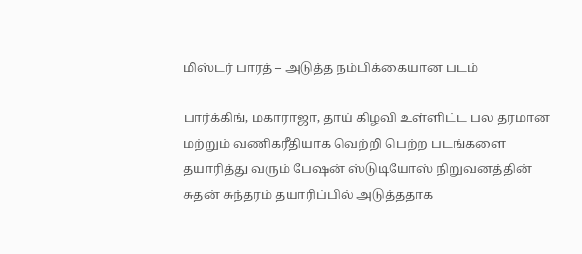மிஸ்டர் பாரத் – அடுத்த நம்பிக்கையான படம்

பார்க்கிங், மகாராஜா, தாய் கிழவி உள்ளிட்ட பல தரமான மற்றும் வணிகரீதியாக வெற்றி பெற்ற படங்களை தயாரித்து வரும் பேஷன் ஸ்டுடியோஸ் நிறுவனத்தின் சுதன் சுந்தரம் தயாரிப்பில் அடுத்ததாக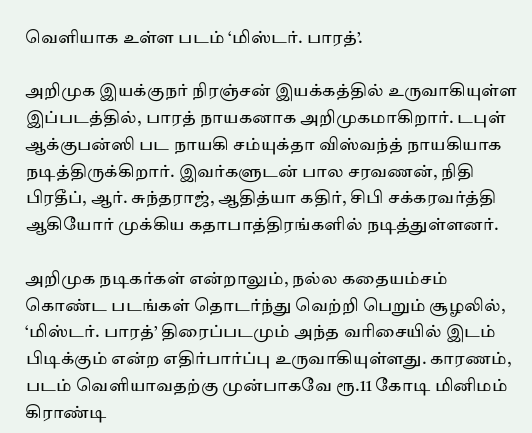வெளியாக உள்ள படம் ‘மிஸ்டர். பாரத்’.

அறிமுக இயக்குநர் நிரஞ்சன் இயக்கத்தில் உருவாகியுள்ள இப்படத்தில், பாரத் நாயகனாக அறிமுகமாகிறார். டபுள் ஆக்குபன்ஸி பட நாயகி சம்யுக்தா விஸ்வந்த் நாயகியாக நடித்திருக்கிறார். இவர்களுடன் பால சரவணன், நிதி பிரதீப், ஆர். சுந்தராஜ், ஆதித்யா கதிர், சிபி சக்கரவர்த்தி ஆகியோர் முக்கிய கதாபாத்திரங்களில் நடித்துள்ளனர்.

அறிமுக நடிகர்கள் என்றாலும், நல்ல கதையம்சம் கொண்ட படங்கள் தொடர்ந்து வெற்றி பெறும் சூழலில், ‘மிஸ்டர். பாரத்’ திரைப்படமும் அந்த வரிசையில் இடம் பிடிக்கும் என்ற எதிர்பார்ப்பு உருவாகியுள்ளது. காரணம், படம் வெளியாவதற்கு முன்பாகவே ரூ.11 கோடி மினிமம் கிராண்டி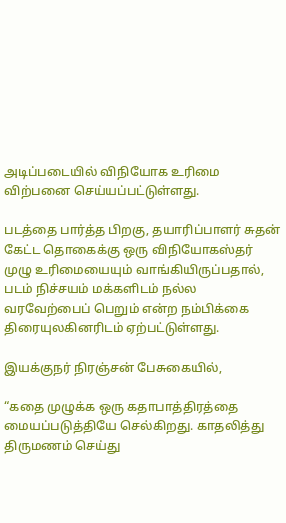அடிப்படையில் விநியோக உரிமை விற்பனை செய்யப்பட்டுள்ளது.

படத்தை பார்த்த பிறகு, தயாரிப்பாளர் சுதன் கேட்ட தொகைக்கு ஒரு விநியோகஸ்தர் முழு உரிமையையும் வாங்கியிருப்பதால், படம் நிச்சயம் மக்களிடம் நல்ல வரவேற்பைப் பெறும் என்ற நம்பிக்கை திரையுலகினரிடம் ஏற்பட்டுள்ளது.

இயக்குநர் நிரஞ்சன் பேசுகையில்,

“கதை முழுக்க ஒரு கதாபாத்திரத்தை மையப்படுத்தியே செல்கிறது. காதலித்து திருமணம் செய்து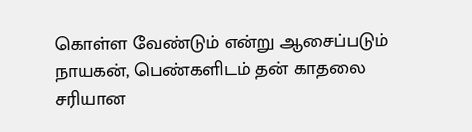கொள்ள வேண்டும் என்று ஆசைப்படும் நாயகன், பெண்களிடம் தன் காதலை சரியான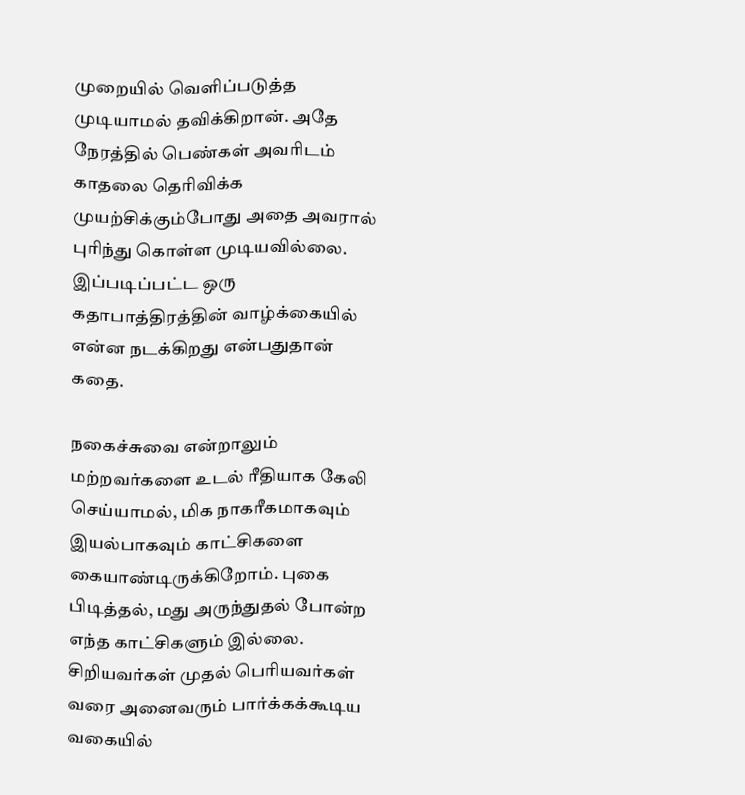முறையில் வெளிப்படுத்த முடியாமல் தவிக்கிறான். அதே நேரத்தில் பெண்கள் அவரிடம் காதலை தெரிவிக்க முயற்சிக்கும்போது அதை அவரால் புரிந்து கொள்ள முடியவில்லை. இப்படிப்பட்ட ஒரு கதாபாத்திரத்தின் வாழ்க்கையில் என்ன நடக்கிறது என்பதுதான் கதை.

நகைச்சுவை என்றாலும் மற்றவர்களை உடல் ரீதியாக கேலி செய்யாமல், மிக நாகரீகமாகவும் இயல்பாகவும் காட்சிகளை கையாண்டிருக்கிறோம். புகை பிடித்தல், மது அருந்துதல் போன்ற எந்த காட்சிகளும் இல்லை. சிறியவர்கள் முதல் பெரியவர்கள் வரை அனைவரும் பார்க்கக்கூடிய வகையில்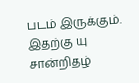படம் இருக்கும். இதற்கு யு சான்றிதழ்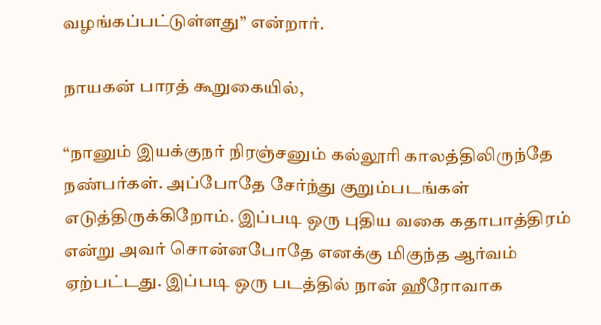வழங்கப்பட்டுள்ளது” என்றார்.

நாயகன் பாரத் கூறுகையில்,

“நானும் இயக்குநர் நிரஞ்சனும் கல்லூரி காலத்திலிருந்தே நண்பர்கள். அப்போதே சேர்ந்து குறும்படங்கள் எடுத்திருக்கிறோம். இப்படி ஒரு புதிய வகை கதாபாத்திரம் என்று அவர் சொன்னபோதே எனக்கு மிகுந்த ஆர்வம் ஏற்பட்டது. இப்படி ஒரு படத்தில் நான் ஹீரோவாக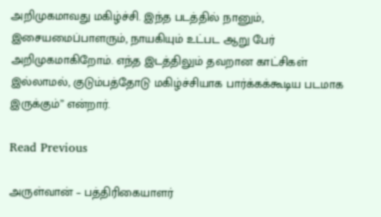அறிமுகமாவது மகிழ்ச்சி. இந்த படத்தில் நானும், இசையமைப்பாளரும், நாயகியும் உட்பட ஆறு பேர் அறிமுகமாகிறோம். எந்த இடத்திலும் தவறான காட்சிகள் இல்லாமல், குடும்பத்தோடு மகிழ்ச்சியாக பார்க்கக்கூடிய படமாக இருக்கும்” என்றார்.

Read Previous

அருள்வான் – பத்திரிகையாளர்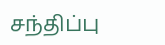சந்திப்பு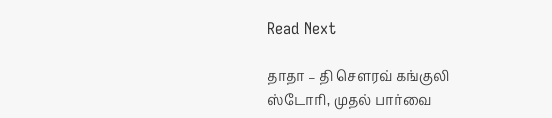Read Next

தாதா – தி சௌரவ் கங்குலி ஸ்டோரி, முதல் பார்வை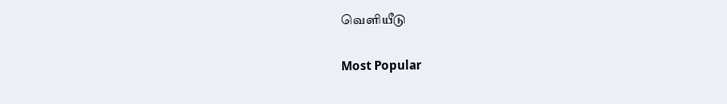வெளியீடு

Most Popular